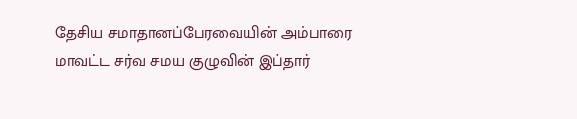தேசிய சமாதானப்பேரவையின் அம்பாரை மாவட்ட சர்வ சமய குழுவின் இப்தார்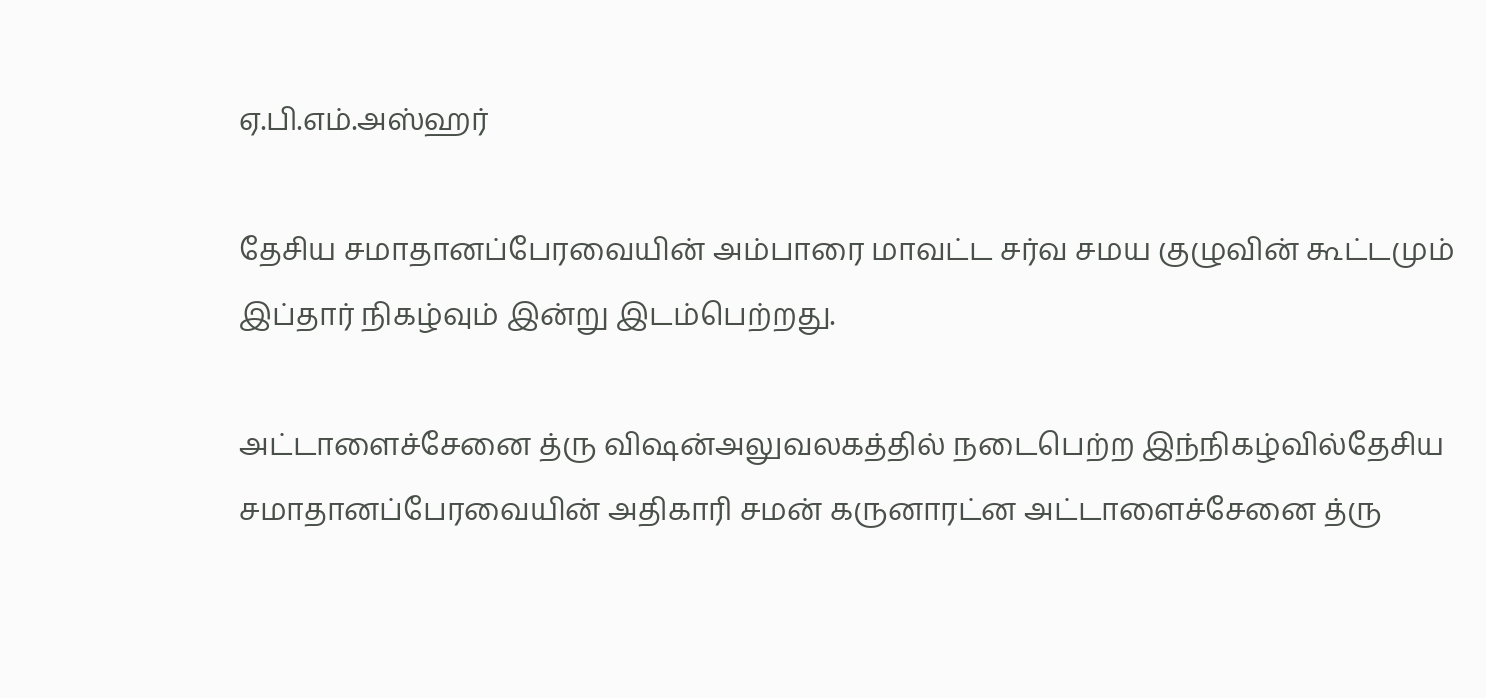ஏ.பி.எம்.அஸ்ஹர்

தேசிய சமாதானப்பேரவையின் அம்பாரை மாவட்ட சர்வ சமய குழுவின் கூட்டமும் இப்தார் நிகழ்வும் இன்று இடம்பெற்றது.

அட்டாளைச்சேனை த்ரு விஷன்அலுவலகத்தில் நடைபெற்ற இந்நிகழ்வில்தேசிய சமாதானப்பேரவையின் அதிகாரி சமன் கருனாரட்ன அட்டாளைச்சேனை த்ரு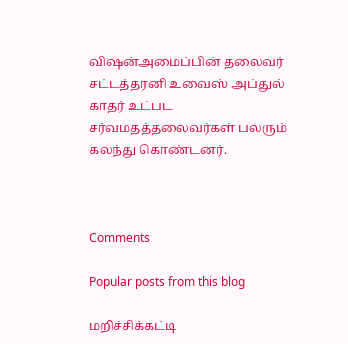விஷன்அமைப்பின் தலைவர் சட்டத்தரனி உவைஸ் அப்துல் காதர் உட்பட சர்வமதத்தலைவர்கள் பலரும் கலந்து கொண்டனர்.



Comments

Popular posts from this blog

மறிச்சிக்கட்டி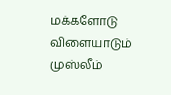மக்களோடு விளையாடும் முஸ்லீம்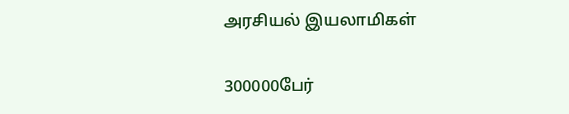அரசியல் இயலாமிகள்

300000பேர்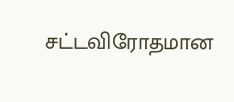சட்டவிரோதமான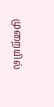முறையில்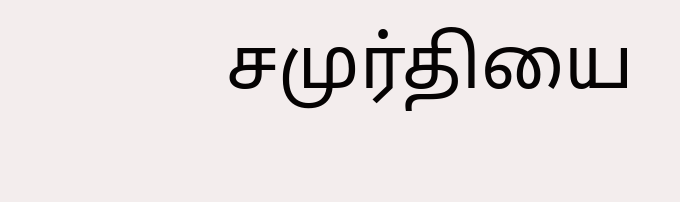சமுர்தியை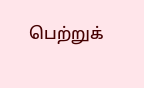பெற்றுக்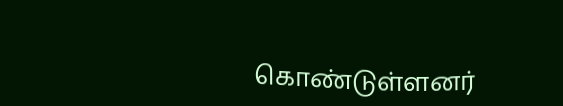கொண்டுள்ளனர்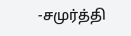-சமுர்த்தி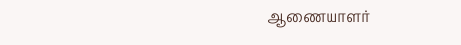ஆணையாளர்